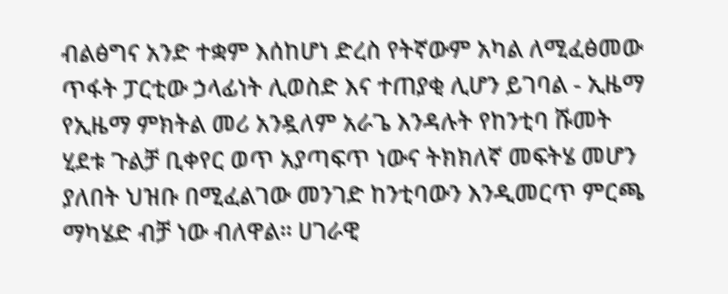ብልፅግና አንድ ተቋም እሰከሆነ ድረስ የትኛውም አካል ለሚፈፅመው ጥፋት ፓርቲው ኃላፊነት ሊወስድ እና ተጠያቂ ሊሆን ይገባል - ኢዜማ
የኢዜማ ምክትል መሪ አንዷለም አራጌ እንዳሉት የከንቲባ ሹመት ሂደቱ ጉልቻ ቢቀየር ወጥ አያጣፍጥ ነውና ትክክለኛ መፍትሄ መሆን ያለበት ህዝቡ በሚፈልገው መንገድ ከንቲባውን እንዲመርጥ ምርጫ ማካሄድ ብቻ ነው ብለዋል። ሀገራዊ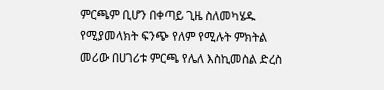ምርጫም ቢሆን በቀጣይ ጊዜ ስለመካሄዱ የሚያመላክት ፍንጭ የለም የሚሉት ምክትል መሪው በሀገሪቱ ምርጫ የሌለ እስኪመስል ድረስ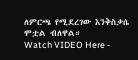ለምርጫ የሚደረገው እንቅስቃሴ ሞቷል ብለዋል።
Watch VIDEO Here -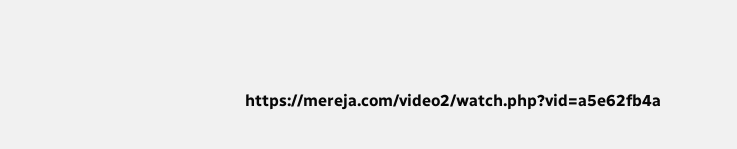https://mereja.com/video2/watch.php?vid=a5e62fb4a